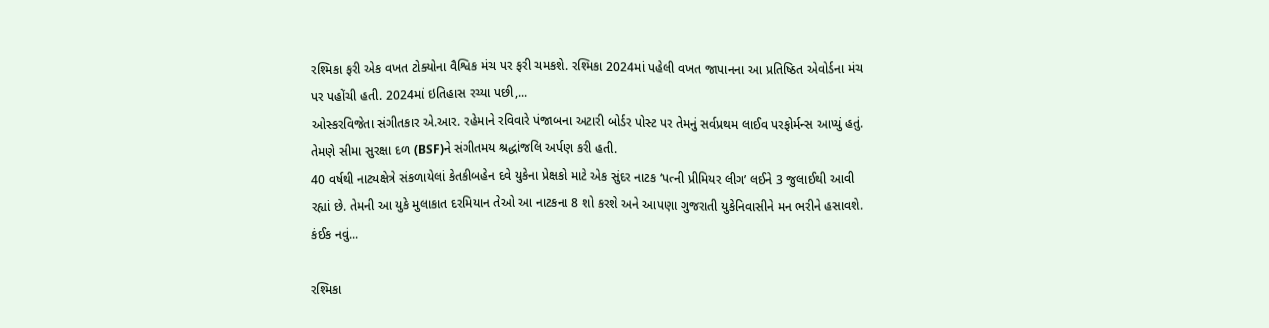રશ્મિકા ફરી એક વખત ટોક્યોના વૈશ્વિક મંચ પર ફરી ચમકશે. રશ્મિકા 2024માં પહેલી વખત જાપાનના આ પ્રતિષ્ઠિત એવોર્ડના મંચ પર પહોંચી હતી. 2024માં ઇતિહાસ રચ્યા પછી,...
ઓસ્કરવિજેતા સંગીતકાર એ.આર. રહેમાને રવિવારે પંજાબના અટારી બોર્ડર પોસ્ટ પર તેમનું સર્વપ્રથમ લાઈવ પરફોર્મન્સ આપ્યું હતું. તેમણે સીમા સુરક્ષા દળ (BSF)ને સંગીતમય શ્રદ્ધાંજલિ અર્પણ કરી હતી.
40 વર્ષથી નાટ્યક્ષેત્રે સંકળાયેલાં કેતકીબહેન દવે યુકેના પ્રેક્ષકો માટે એક સુંદર નાટક ‘પત્ની પ્રીમિયર લીગ’ લઈને 3 જુલાઈથી આવી રહ્યાં છે. તેમની આ યુકે મુલાકાત દરમિયાન તેઓ આ નાટકના 8 શો કરશે અને આપણા ગુજરાતી યુકેનિવાસીને મન ભરીને હસાવશે. કંઈક નવું...

રશ્મિકા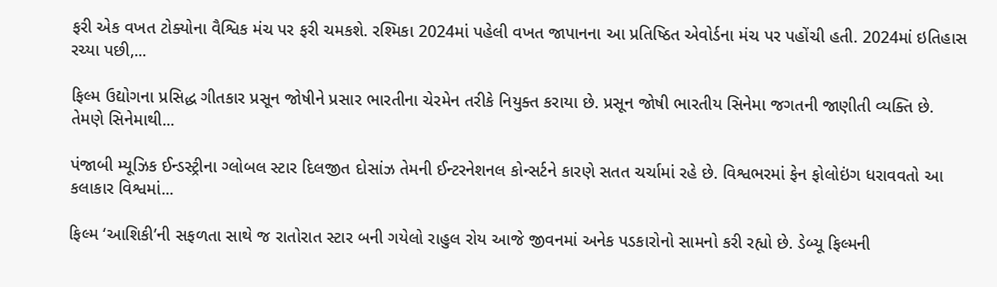ફરી એક વખત ટોક્યોના વૈશ્વિક મંચ પર ફરી ચમકશે. રશ્મિકા 2024માં પહેલી વખત જાપાનના આ પ્રતિષ્ઠિત એવોર્ડના મંચ પર પહોંચી હતી. 2024માં ઇતિહાસ રચ્યા પછી,...

ફિલ્મ ઉદ્યોગના પ્રસિદ્ધ ગીતકાર પ્રસૂન જોષીને પ્રસાર ભારતીના ચેરમેન તરીકે નિયુક્ત કરાયા છે. પ્રસૂન જોષી ભારતીય સિનેમા જગતની જાણીતી વ્યક્તિ છે. તેમણે સિનેમાથી...

પંજાબી મ્યૂઝિક ઈન્ડસ્ટ્રીના ગ્લોબલ સ્ટાર દિલજીત દોસાંઝ તેમની ઈન્ટરનેશનલ કોન્સર્ટને કારણે સતત ચર્ચામાં રહે છે. વિશ્વભરમાં ફેન ફોલોઇંગ ધરાવવતો આ કલાકાર વિશ્વમાં...

ફિલ્મ ‘આશિકી’ની સફળતા સાથે જ રાતોરાત સ્ટાર બની ગયેલો રાહુલ રોય આજે જીવનમાં અનેક પડકારોનો સામનો કરી રહ્યો છે. ડેબ્યૂ ફિલ્મની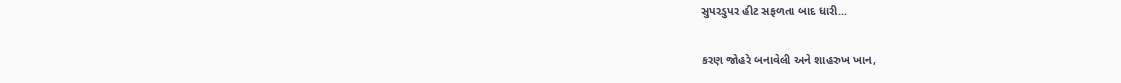સુપરડુપર હીટ સફળતા બાદ ધારી...

કરણ જોહરે બનાવેલી અને શાહરુખ ખાન,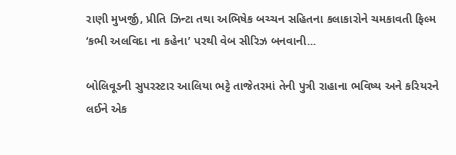રાણી મુખર્જી, પ્રીતિ ઝિન્ટા તથા અભિષેક બચ્ચન સહિતના કલાકારોને ચમકાવતી ફિલ્મ ‘કભી અલવિદા ના કહેના’ પરથી વેબ સીરિઝ બનવાની...

બોલિવૂડની સુપરસ્ટાર આલિયા ભટ્ટે તાજેતરમાં તેની પુત્રી રાહાના ભવિષ્ય અને કરિયરને લઈને એક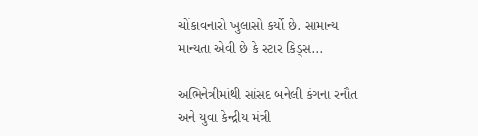ચોંકાવનારો ખુલાસો કર્યો છે. સામાન્ય માન્યતા એવી છે કે સ્ટાર કિડ્સ...

અભિનેત્રીમાંથી સાંસદ બનેલી કંગના રનૌત અને યુવા કેન્દ્રીય મંત્રી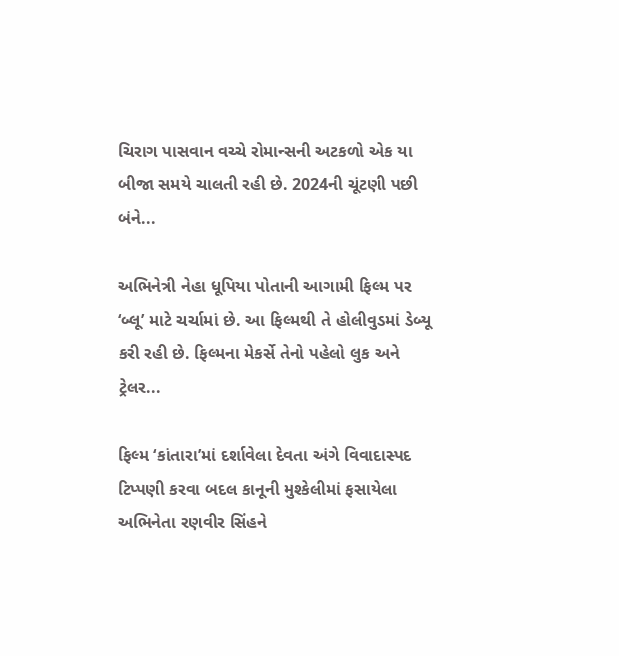ચિરાગ પાસવાન વચ્ચે રોમાન્સની અટકળો એક યા બીજા સમયે ચાલતી રહી છે. 2024ની ચૂંટણી પછી બંને...

અભિનેત્રી નેહા ધૂપિયા પોતાની આગામી ફિલ્મ પર ‘બ્લૂ’ માટે ચર્ચામાં છે. આ ફિલ્મથી તે હોલીવુડમાં ડેબ્યૂ કરી રહી છે. ફિલ્મના મેકર્સે તેનો પહેલો લુક અને ટ્રેલર...

ફિલ્મ ‘કાંતારા’માં દર્શાવેલા દેવતા અંગે વિવાદાસ્પદ ટિપ્પણી કરવા બદલ કાનૂની મુશ્કેલીમાં ફસાયેલા અભિનેતા રણવીર સિંહને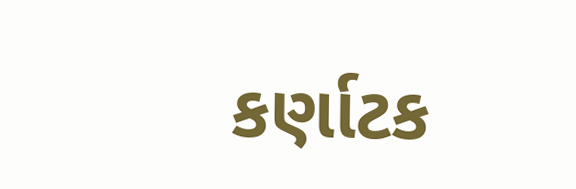કર્ણાટક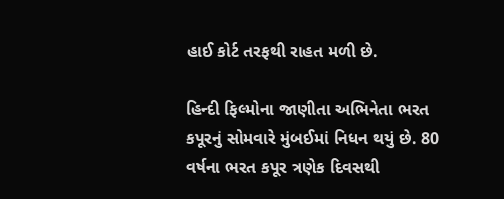હાઈ કોર્ટ તરફથી રાહત મળી છે.

હિન્દી ફિલ્મોના જાણીતા અભિનેતા ભરત કપૂરનું સોમવારે મુંબઈમાં નિધન થયું છે. 80 વર્ષના ભરત કપૂર ત્રણેક દિવસથી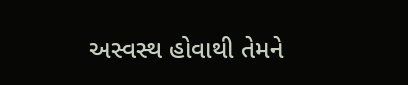અસ્વસ્થ હોવાથી તેમને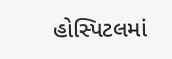હોસ્પિટલમાં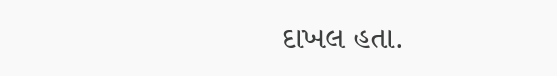દાખલ હતા.